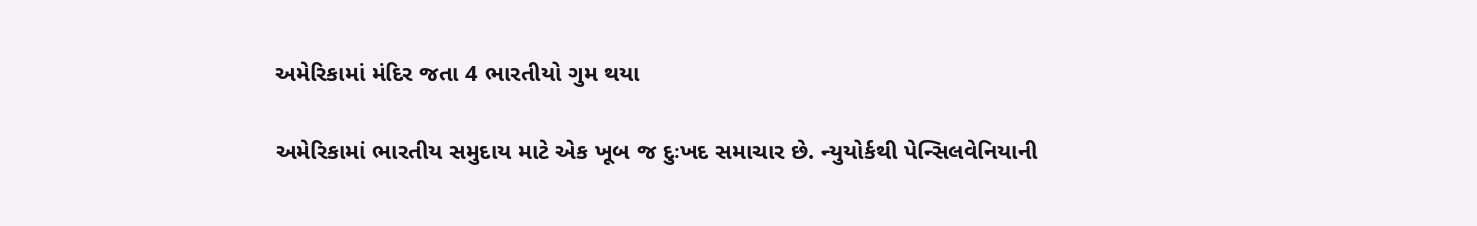અમેરિકામાં મંદિર જતા 4 ભારતીયો ગુમ થયા

અમેરિકામાં ભારતીય સમુદાય માટે એક ખૂબ જ દુઃખદ સમાચાર છે. ન્યુયોર્કથી પેન્સિલવેનિયાની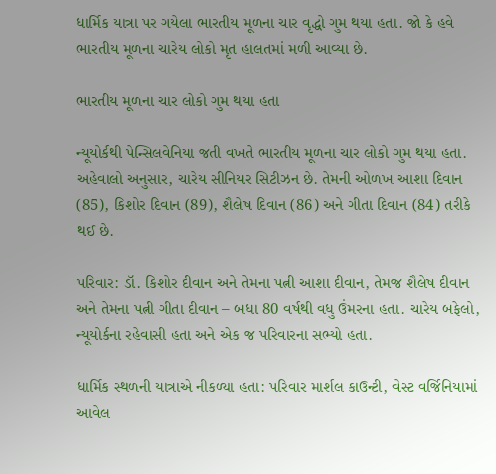ધાર્મિક યાત્રા પર ગયેલા ભારતીય મૂળના ચાર વૃદ્ધો ગુમ થયા હતા. જો કે હવે ભારતીય મૂળના ચારેય લોકો મૃત હાલતમાં મળી આવ્યા છે.

ભારતીય મૂળના ચાર લોકો ગુમ થયા હતા

ન્યૂયોર્કથી પેન્સિલવેનિયા જતી વખતે ભારતીય મૂળના ચાર લોકો ગુમ થયા હતા. અહેવાલો અનુસાર, ચારેય સીનિયર સિટીઝન છે. તેમની ઓળખ આશા દિવાન (85), કિશોર દિવાન (89), શૈલેષ દિવાન (86) અને ગીતા દિવાન (84) તરીકે થઈ છે.

પરિવાર: ડૉ. કિશોર દીવાન અને તેમના પત્ની આશા દીવાન, તેમજ શૈલેષ દીવાન અને તેમના પત્ની ગીતા દીવાન – બધા 80 વર્ષથી વધુ ઉંમરના હતા. ચારેય બફેલો, ન્યૂયોર્કના રહેવાસી હતા અને એક જ પરિવારના સભ્યો હતા.

ધાર્મિક સ્થળની યાત્રાએ નીકળ્યા હતા: પરિવાર માર્શલ કાઉન્ટી, વેસ્ટ વર્જિનિયામાં આવેલ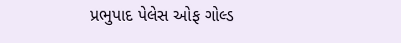પ્રભુપાદ પેલેસ ઓફ ગોલ્ડ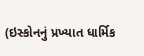(ઇસ્કોનનું પ્રખ્યાત ધાર્મિક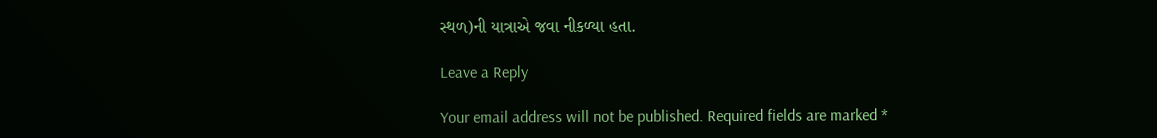સ્થળ)ની યાત્રાએ જવા નીકળ્યા હતા.

Leave a Reply

Your email address will not be published. Required fields are marked *